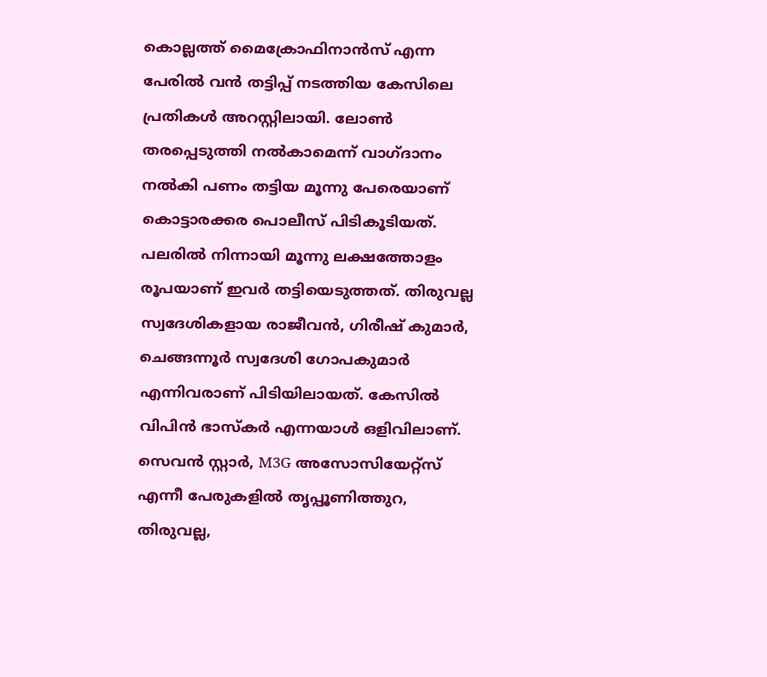കൊല്ലത്ത് മൈക്രോഫിനാൻസ് എന്ന പേരിൽ വൻ തട്ടിപ്പ് നടത്തിയ കേസിലെ പ്രതികൾ അറസ്റ്റിലായി. ലോൺ തരപ്പെടുത്തി നൽകാമെന്ന് വാഗ്ദാനം നൽകി പണം തട്ടിയ മൂന്നു പേരെയാണ് കൊട്ടാരക്കര പൊലീസ് പിടികൂടിയത്. പലരിൽ നിന്നായി മൂന്നു ലക്ഷത്തോളം രൂപയാണ് ഇവർ തട്ടിയെടുത്തത്. തിരുവല്ല സ്വദേശികളായ രാജീവൻ, ഗിരീഷ് കുമാർ, ചെങ്ങന്നൂർ സ്വദേശി ഗോപകുമാർ എന്നിവരാണ് പിടിയിലായത്. കേസിൽ വിപിൻ ഭാസ്കർ എന്നയാൾ ഒളിവിലാണ്.
സെവൻ സ്റ്റാർ, M3G അസോസിയേറ്റ്സ് എന്നീ പേരുകളിൽ തൃപ്പൂണിത്തുറ, തിരുവല്ല,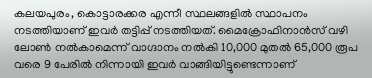കലയപുരം, കൊട്ടാരക്കര എന്നീ സ്ഥലങ്ങളിൽ സ്ഥാപനം നടത്തിയാണ് ഇവർ തട്ടിപ്പ് നടത്തിയത്. മൈക്രോഫിനാൻസ് വഴി ലോൺ നൽകാമെന്ന് വാഗ്ദാനം നൽകി 10,000 മുതൽ 65,000 രൂപ വരെ 9 പേരിൽ നിന്നായി ഇവർ വാങ്ങിയിട്ടുണ്ടെന്നാണ്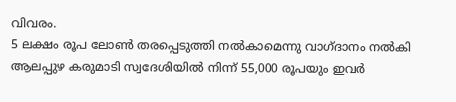വിവരം.
5 ലക്ഷം രൂപ ലോൺ തരപ്പെടുത്തി നൽകാമെന്നു വാഗ്ദാനം നൽകി ആലപ്പുഴ കരുമാടി സ്വദേശിയിൽ നിന്ന് 55,000 രൂപയും ഇവർ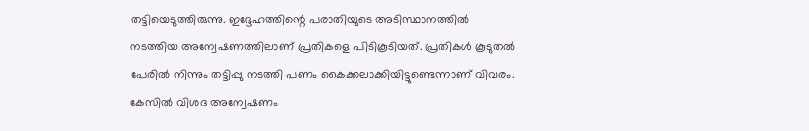തട്ടിയെടുത്തിരുന്നു. ഇദ്ദേഹത്തിന്റെ പരാതിയുടെ അടിസ്ഥാനത്തിൽ നടത്തിയ അന്വേഷണത്തിലാണ് പ്രതികളെ പിടികൂടിയത്. പ്രതികൾ കൂടുതൽ പേരിൽ നിന്നും തട്ടിപ്പു നടത്തി പണം കൈക്കലാക്കിയിട്ടുണ്ടെന്നാണ് വിവരം. കേസിൽ വിശദ അന്വേഷണം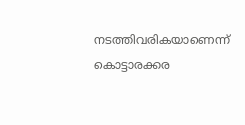നടത്തിവരികയാണെന്ന് കൊട്ടാരക്കര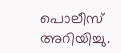പൊലീസ് അറിയിച്ചു.